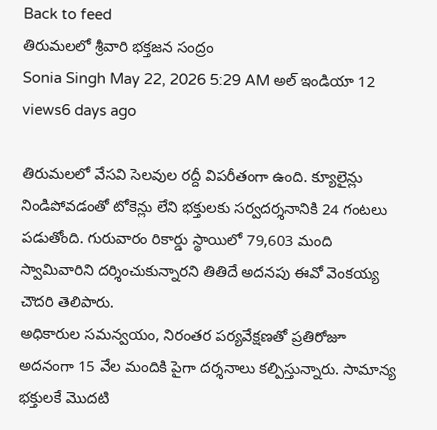Back to feed
తిరుమలలో శ్రీవారి భక్తజన సంద్రం
Sonia Singh May 22, 2026 5:29 AM అల్ ఇండియా 12 views6 days ago

తిరుమలలో వేసవి సెలవుల రద్దీ విపరీతంగా ఉంది. క్యూలైన్లు నిండిపోవడంతో టోకెన్లు లేని భక్తులకు సర్వదర్శనానికి 24 గంటలు పడుతోంది. గురువారం రికార్డు స్థాయిలో 79,603 మంది స్వామివారిని దర్శించుకున్నారని తితిదే అదనపు ఈవో వెంకయ్య చౌదరి తెలిపారు.
అధికారుల సమన్వయం, నిరంతర పర్యవేక్షణతో ప్రతిరోజూ అదనంగా 15 వేల మందికి పైగా దర్శనాలు కల్పిస్తున్నారు. సామాన్య భక్తులకే మొదటి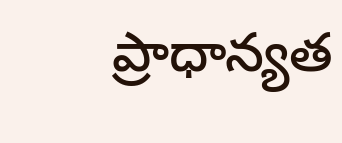ప్రాధాన్యత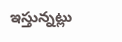ఇస్తున్నట్లు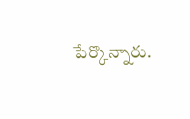పేర్కొన్నారు.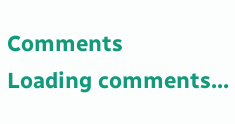Comments
Loading comments...